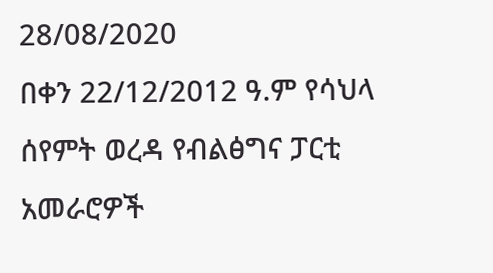28/08/2020
በቀን 22/12/2012 ዓ.ም የሳህላ ሰየምት ወረዳ የብልፅግና ፓርቲ አመራሮዎች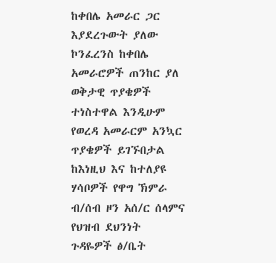ከቀበሌ አመራር ጋር እያደረጉውት ያለው ኮንፈረንስ ከቀበሌ አመራሮዎች ጠንከር ያለ ወቅታዊ ጥያቄዎች ተነስተዋል እንዲሁም የወረዳ አመራርም አንኳር ጥያቄዎች ይገኙበታል ከእነዚህ እና ከተለያዩ ሃሳቦዎች የዋግ ኽምራ ብ/ሰብ ዞን አሰ/ር ሰላምና የህዝብ ደህንነት ጉዳዬዎች ፅ/ቤት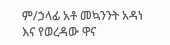ም/ኃላፊ አቶ መኳንንት አዳነ እና የወረዳው ዋና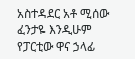አስተዳደር አቶ ሚሰው ፈንታዬ እንዲሁም የፓርቲው ዋና ኃላፊ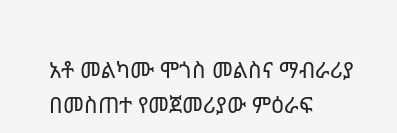አቶ መልካሙ ሞጎስ መልስና ማብራሪያ በመስጠተ የመጀመሪያው ምዕራፍ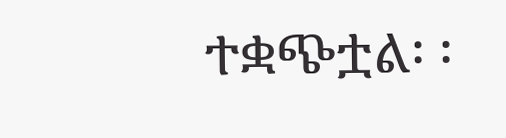ተቋጭቷል፡ ፡